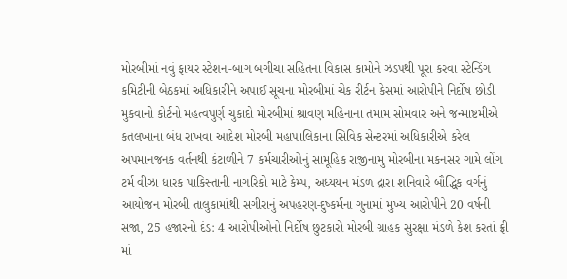મોરબીમાં નવું ફાયર સ્ટેશન-બાગ બગીચા સહિતના વિકાસ કામોને ઝડપથી પૂરા કરવા સ્ટેન્ડિંગ કમિટીની બેઠકમાં અધિકારીને અપાઈ સૂચના મોરબીમાં ચેક રીર્ટન કેસમાં આરોપીને નિર્દોષ છોડી મુકવાનો કોર્ટનો મહત્વપુર્ણ ચુકાદો મોરબીમાં શ્રાવણ મહિનાના તમામ સોમવાર અને જન્માષ્ટમીએ કતલખાના બંધ રાખવા આદેશ મોરબી મહાપાલિકાના સિવિક સેન્ટરમાં અધિકારીએ કરેલ અપમાનજનક વર્તનથી કંટાળીને 7 કર્મચારીઓનું સામૂહિક રાજીનામુ મોરબીના મકનસર ગામે લોંગ ટર્મ વીઝા ધારક પાકિસ્તાની નાગરિકો માટે કેમ્પ, અધ્યયન મંડળ દ્રારા શનિવારે બૌદ્ધિક વર્ગનું આયોજન મોરબી તાલુકામાંથી સગીરાનું અપહરણ-દુષ્કર્મના ગુનામાં મુખ્ય આરોપીને 20 વર્ષની સજા, 25 હજારનો દંડ: 4 આરોપીઓનો નિર્દોષ છુટકારો મોરબી ગ્રાહક સુરક્ષા મંડળે કેશ કરતાં ફ્રી માં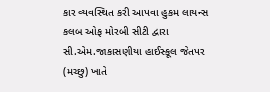કાર વ્યવસ્થિત કરી આપવા હુકમ લાયન્સ કલબ ઓફ મોરબી સીટી દ્વારા સી.એમ.જાકાસણીયા હાઈસ્કૂલ જેતપર (મચ્છુ) ખાતે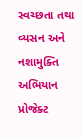સ્વચ્છતા તથા વ્યસન અને નશામુક્તિ અભિયાન પ્રોજેક્ટ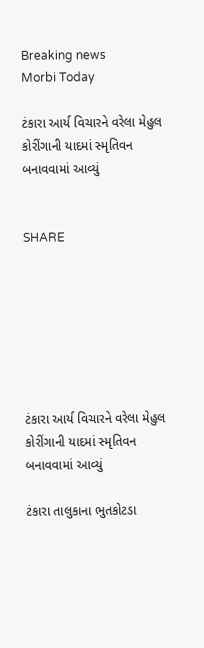Breaking news
Morbi Today

ટંકારા આર્ય વિચારને વરેલા મેહુલ કોરીંગાની યાદમાં સ્મૃતિવન બનાવવામાં આવ્યું


SHARE







ટંકારા આર્ય વિચારને વરેલા મેહુલ કોરીંગાની યાદમાં સ્મૃતિવન બનાવવામાં આવ્યું

ટંકારા તાલુકાના ભુતકોટડા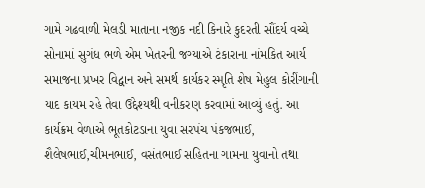ગામે ગઢવાળી મેલડી માતાના નજીક નદી કિનારે કુદરતી સૌંદર્ય વચ્ચે સોનામાં સુગંધ ભળે એમ ખેતરની જગ્યાએ ટંકારાના નાંમકિત આર્ય સમાજના પ્રખર વિદ્વાન અને સમર્થ કાર્યકર સ્મૃતિ શેષ મેહુલ કોરીંગાની યાદ કાયમ રહે તેવા ઉદ્દેશ્યથી વનીકરણ કરવામાં આવ્યું હતું. આ કાર્યક્રમ વેળાએ ભૂતકોટડાના યુવા સરપંચ પંકજભાઈ, શૈલેષભાઈ,ચીમનભાઈ, વસંતભાઈ સહિતના ગામના યુવાનો તથા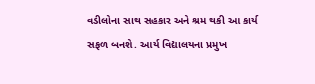વડીલોના સાથ સહકાર અને શ્રમ થકી આ કાર્ય સફળ બનશે. આર્ય વિદ્યાલયના પ્રમુખ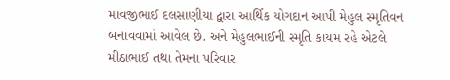માવજીભાઈ દલસાણીયા દ્વારા આર્થિક યોગદાન આપી મેહુલ સ્મૃતિવન બનાવવામાં આવેલ છે. અને મેહુલભાઈની સ્મૃતિ કાયમ રહે એટલે મીઠાભાઈ તથા તેમના પરિવાર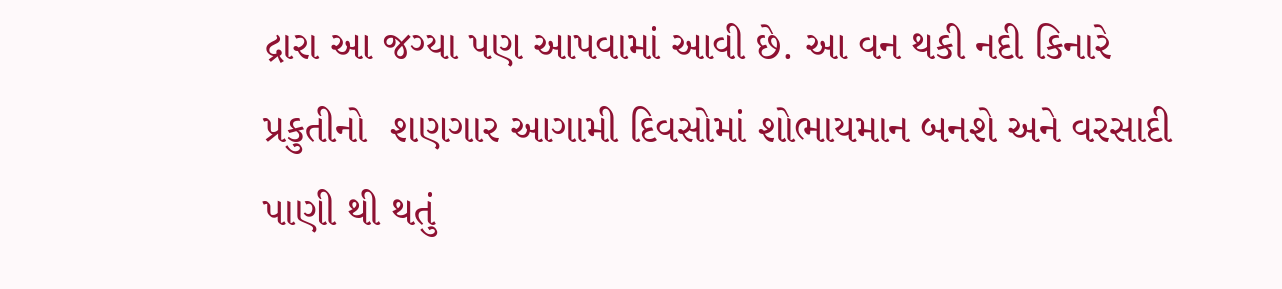દ્રારા આ જગ્યા પણ આપવામાં આવી છે. આ વન થકી નદી કિનારે પ્રકુતીનો  શણગાર આગામી દિવસોમાં શોભાયમાન બનશે અને વરસાદી પાણી થી થતું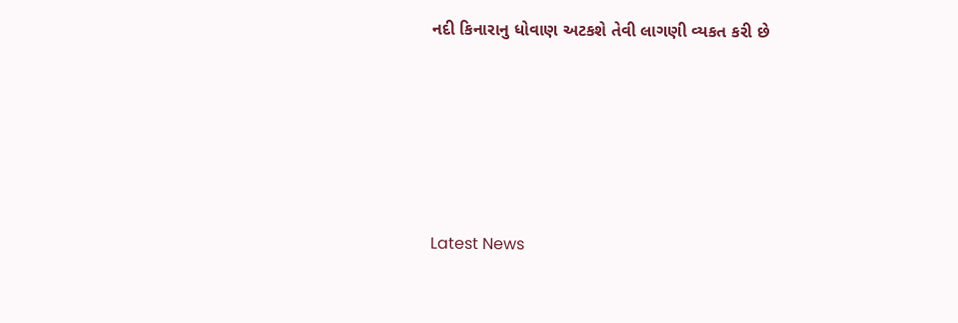નદી કિનારાનુ ધોવાણ અટકશે તેવી લાગણી વ્યકત કરી છે






Latest News